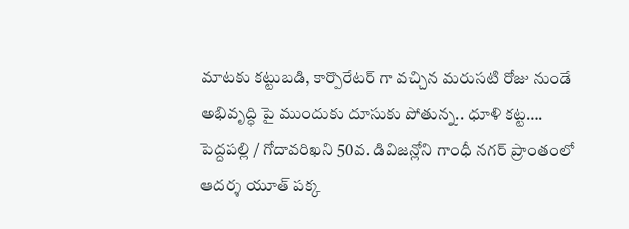మాటకు కట్టుబడి, కార్పొరేటర్ గా వచ్చిన మరుసటి రోజు నుండే అభివృద్ధి పై ముందుకు దూసుకు పోతున్న.. ధూళి కట్ట….
పెద్దపల్లి / గోదావరిఖని 50వ. డివిజన్లోని గాంధీ నగర్ ప్రాంతంలో ఆదర్శ యూత్ పక్క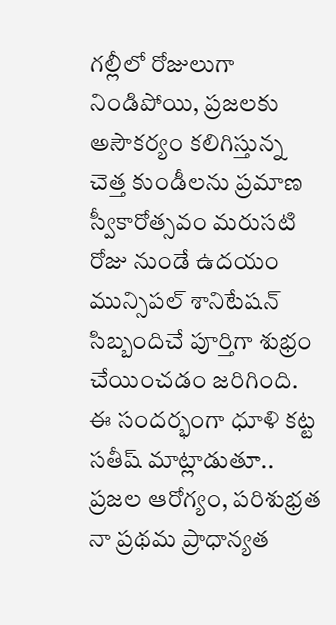గల్లీలో రోజులుగా నిండిపోయి, ప్రజలకు అసౌకర్యం కలిగిస్తున్న చెత్త కుండీలను ప్రమాణ స్వీకారోత్సవం మరుసటి రోజు నుండే ఉదయం మున్సిపల్ శానిటేషన్ సిబ్బందిచే పూర్తిగా శుభ్రం చేయించడం జరిగింది.
ఈ సందర్భంగా ధూళి కట్ట సతీష్ మాట్లాడుతూ.. ప్రజల ఆరోగ్యం, పరిశుభ్రత నా ప్రథమ ప్రాధాన్యత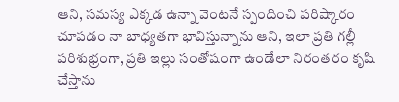ఆని, సమస్య ఎక్కడ ఉన్నా వెంటనే స్పందించి పరిష్కారం చూపడం నా బాధ్యతగా భావిస్తున్నాను ఆని, ఇలా ప్రతి గల్లీ పరిశుభ్రంగా, ప్రతి ఇల్లు సంతోషంగా ఉండేలా నిరంతరం కృషి చేస్తాను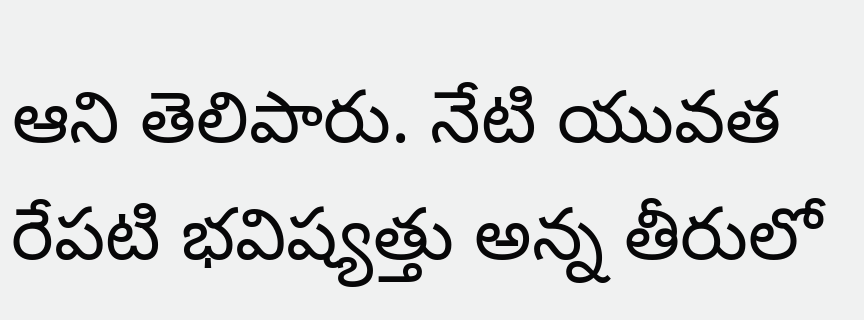ఆని తెలిపారు. నేటి యువత రేపటి భవిష్యత్తు అన్న తీరులో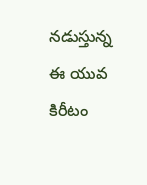నడుస్తున్న ఈ యువ కిరీటం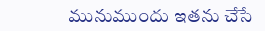మునుముందు ఇతను చేసే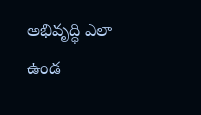అభివృద్ధి ఎలా ఉండ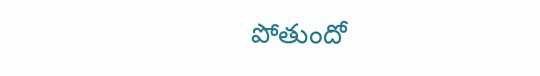పోతుందో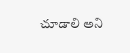చూడాలి అని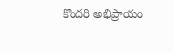కొందరి అభిప్రాయం